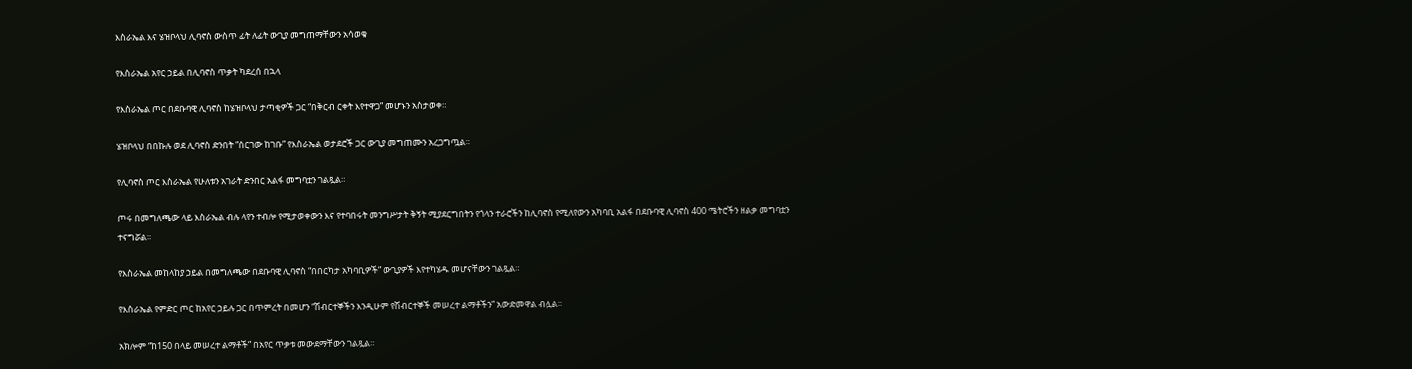እስራኤል እና ሄዝቦላህ ሊባኖስ ውስጥ ፊት ለፊት ውጊያ መግጠማቸውን አሳወቁ

የእስራኤል አየር ኃይል በሊባኖስ ጥቃት ካደረሰ በኋላ

የእስራኤል ጦር በደቡባዊ ሊባኖስ ከሄዝቦላህ ታጣቂዎች ጋር “በቅርብ ርቀት እየተዋጋ” መሆኑን አስታወቀ።

ሄዝቦላህ በበኩሉ ወደ ሊባኖስ ድንበት “ሰርገው ከገቡ” የእስራኤል ወታደሮች ጋር ውጊያ መግጠሙን አረጋግጧል።

የሊባኖስ ጦር እስራኤል የሁለቱን አገራት ድንበር አልፋ መግባቷን ገልጿል።

ጦሩ በመግለጫው ላይ እስራኤል ብሉ ላየን ተብሎ የሚታወቀውን እና የተባበሩት መንግሥታት ቅኝት ሚያደርግበትን የጎላን ተራሮችን ከሊባኖስ የሚለየውን አካባቢ አልፋ በደቡባዊ ሊባኖስ 400 ሜትሮችን ዘልቃ መግባቷን ተናግሯል።

የእስራኤል መከላከያ ኃይል በመግለጫው በደቡባዊ ሊባኖስ “በበርካታ አካባቢዎች” ውጊያዎች እየተካሄዱ መሆናቸውን ገልጿል።

የእስራኤል የምድር ጦር ከአየር ኃይሉ ጋር በጥምረት በመሆን “ሽብርተኞችን እንዲሁም የሽብርተኞች መሠረተ ልማቶችን” አውድመዋል ብሏል።

አክሎም “ከ150 በላይ መሠረተ ልማቶች” በአየር ጥቃቱ መውደማቸውን ገልጿል።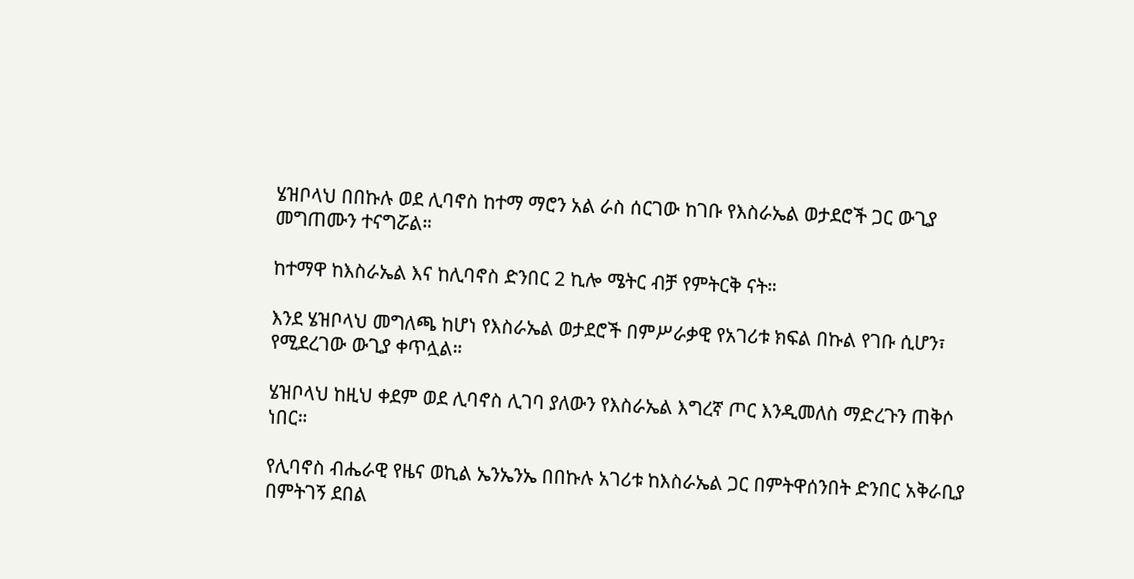ሄዝቦላህ በበኩሉ ወደ ሊባኖስ ከተማ ማሮን አል ራስ ሰርገው ከገቡ የእስራኤል ወታደሮች ጋር ውጊያ መግጠሙን ተናግሯል።

ከተማዋ ከእስራኤል እና ከሊባኖስ ድንበር 2 ኪሎ ሜትር ብቻ የምትርቅ ናት።

እንደ ሄዝቦላህ መግለጫ ከሆነ የእስራኤል ወታደሮች በምሥራቃዊ የአገሪቱ ክፍል በኩል የገቡ ሲሆን፣ የሚደረገው ውጊያ ቀጥሏል።

ሄዝቦላህ ከዚህ ቀደም ወደ ሊባኖስ ሊገባ ያለውን የእስራኤል እግረኛ ጦር እንዲመለስ ማድረጉን ጠቅሶ ነበር።

የሊባኖስ ብሔራዊ የዜና ወኪል ኤንኤንኤ በበኩሉ አገሪቱ ከእስራኤል ጋር በምትዋሰንበት ድንበር አቅራቢያ በምትገኝ ደበል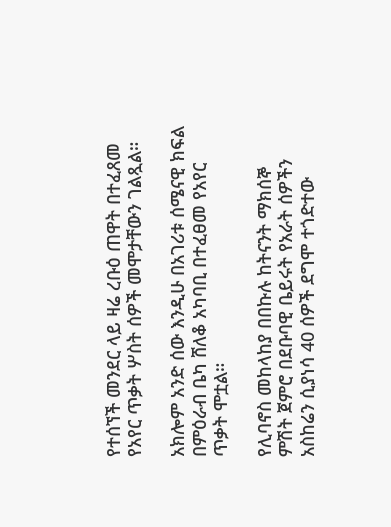የተሰኘች መንደር ላይ ዛሬ ረቡዕ ጠዋት በተፈጸመ የአየር ጥቃት ሦስት ሰዎች መሞታቸውን ገልጿል።

አክሎም አንድ ሰው እንዲሁ በአገሪቱ ሰሜናዊ ክፍል በምዕራብ ቤካ ሸለቆ አካባቢ በተፈፀመ የአየር ጥቃት ሞቷል።

የሊባኖስ መከላከያ በበኩሉ ከትናንት ማክሰኞ ምሽት ጀምሮ በደቡባዊ ቤይሩት የአራት ሰዎችን አስከሬን ሲያነሳ 40 ሰዎች ደግሞ ተጎድተው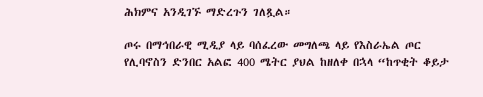ሕክምና አንዲገኙ ማድረጉን ገለጿል።

ጦሩ በማኅበራዊ ሚዲያ ላይ ባሰፈረው መግለጫ ላይ የእስራኤል ጦር የሊባኖስን ድንበር አልፎ 400 ሜትር ያህል ከዘለቀ በኋላ “ከጥቂት ቆይታ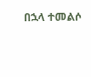በኋላ ተመልሶ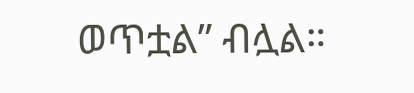ወጥቷል” ብሏል።